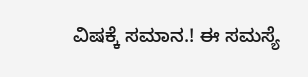ವಿಷಕ್ಕೆ ಸಮಾನ.! ಈ ಸಮಸ್ಯೆ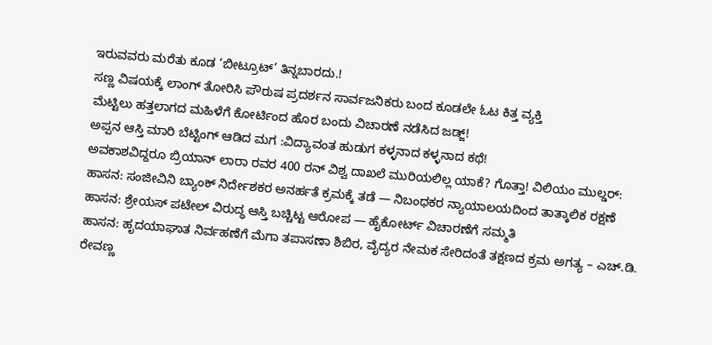ಇರುವವರು ಮರೆತು ಕೂಡ ‘ಬೀಟ್ರೂಟ್’ ತಿನ್ನಬಾರದು.!
ಸಣ್ಣ ವಿಷಯಕ್ಕೆ ಲಾಂಗ್ ತೋರಿಸಿ ಪೌರುಷ ಪ್ರದರ್ಶನ ಸಾರ್ವಜನಿಕರು ಬಂದ ಕೂಡಲೇ ಓಟ ಕಿತ್ತ ವ್ಯಕ್ತಿ
ಮೆಟ್ಟಿಲು ಹತ್ತಲಾಗದ ಮಹಿಳೆಗೆ ಕೋರ್ಟಿಂದ ಹೊರ ಬಂದು ವಿಚಾರಣೆ ನಡೆಸಿದ ಜಡ್ಜ್!
ಅಪ್ಪನ ಆಸ್ತಿ ಮಾರಿ ಬೆಟ್ಟಿಂಗ್ ಆಡಿದ ಮಗ :ವಿದ್ಯಾವಂತ ಹುಡುಗ ಕಳ್ಳನಾದ ಕಳ್ಳನಾದ ಕಥೆ!
ಅವಕಾಶವಿದ್ದರೂ ಬ್ರಿಯಾನ್ ಲಾರಾ ರವರ 400 ರನ್ ವಿಶ್ವ ದಾಖಲೆ ಮುರಿಯಲಿಲ್ಲ ಯಾಕೆ? ಗೊತ್ತಾ! ವಿಲಿಯಂ ಮುಲ್ಡರ್:
ಹಾಸನ: ಸಂಜೀವಿನಿ ಬ್ಯಾಂಕ್ ನಿರ್ದೇಶಕರ ಅನರ್ಹತೆ ಕ್ರಮಕ್ಕೆ ತಡೆ — ನಿಬಂಧಕರ ನ್ಯಾಯಾಲಯದಿಂದ ತಾತ್ಕಾಲಿಕ ರಕ್ಷಣೆ
ಹಾಸನ: ಶ್ರೇಯಸ್ ಪಟೇಲ್ ವಿರುದ್ಧ ಆಸ್ತಿ ಬಚ್ಚಿಟ್ಟ ಆರೋಪ — ಹೈಕೋರ್ಟ್ ವಿಚಾರಣೆಗೆ ಸಮ್ಮತಿ
ಹಾಸನ: ಹೃದಯಾಘಾತ ನಿರ್ವಹಣೆಗೆ ಮೆಗಾ ತಪಾಸಣಾ ಶಿಬಿರ, ವೈದ್ಯರ ನೇಮಕ ಸೇರಿದಂತೆ ತಕ್ಷಣದ ಕ್ರಮ ಅಗತ್ಯ – ಎಚ್.ಡಿ. ರೇವಣ್ಣ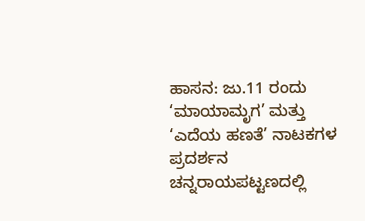ಹಾಸನ: ಜು.11 ರಂದು ‘ಮಾಯಾಮೃಗ’ ಮತ್ತು ‘ಎದೆಯ ಹಣತೆ’ ನಾಟಕಗಳ ಪ್ರದರ್ಶನ
ಚನ್ನರಾಯಪಟ್ಟಣದಲ್ಲಿ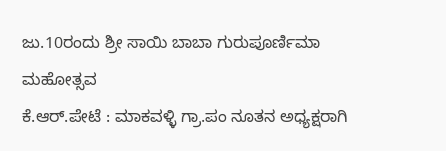ಜು.10ರಂದು ಶ್ರೀ ಸಾಯಿ ಬಾಬಾ ಗುರುಪೂರ್ಣಿಮಾ ಮಹೋತ್ಸವ
ಕೆ.ಆರ್.ಪೇಟೆ : ಮಾಕವಳ್ಳಿ ಗ್ರಾ.ಪಂ ನೂತನ ಅಧ್ಯಕ್ಷರಾಗಿ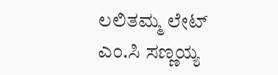ಲಲಿತಮ್ಮ ಲೇಟ್ ಎಂ.ಸಿ ಸಣ್ಣಯ್ಯ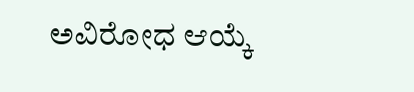ಅವಿರೋಧ ಆಯ್ಕೆ